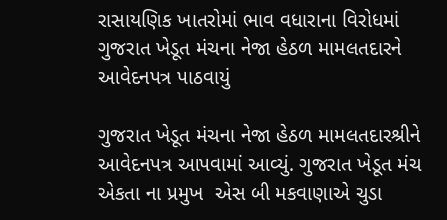રાસાયણિક ખાતરોમાં ભાવ વધારાના વિરોધમાં ગુજરાત ખેડૂત મંચના નેજા હેઠળ મામલતદારને આવેદનપત્ર પાઠવાયું

ગુજરાત ખેડૂત મંચના નેજા હેઠળ મામલતદારશ્રીને આવેદનપત્ર આપવામાં આવ્યું. ગુજરાત ખેડૂત મંચ એકતા ના પ્રમુખ  એસ બી મકવાણાએ ચુડા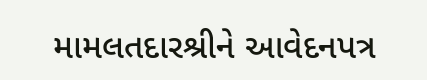મામલતદારશ્રીને આવેદનપત્ર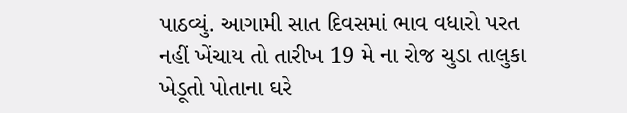પાઠવ્યું. આગામી સાત દિવસમાં ભાવ વધારો પરત નહીં ખેંચાય તો તારીખ 19 મે ના રોજ ચુડા તાલુકા ખેડૂતો પોતાના ઘરે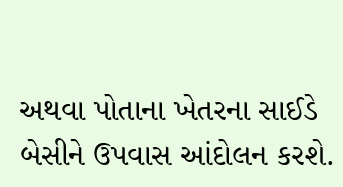અથવા પોતાના ખેતરના સાઈડે બેસીને ઉપવાસ આંદોલન કરશે.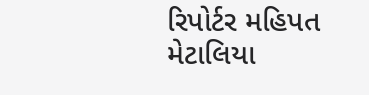રિપોર્ટર મહિપત મેટાલિયા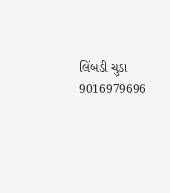લિંબડી ચુડા 9016979696